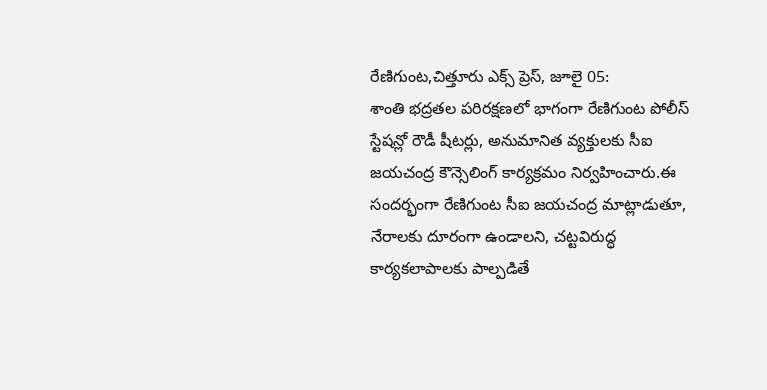రేణిగుంట,చిత్తూరు ఎక్స్ ప్రెస్, జూలై 05:
శాంతి భద్రతల పరిరక్షణలో భాగంగా రేణిగుంట పోలీస్ స్టేషన్లో రౌడీ షీటర్లు, అనుమానిత వ్యక్తులకు సీఐ జయచంద్ర కౌన్సెలింగ్ కార్యక్రమం నిర్వహించారు.ఈ సందర్భంగా రేణిగుంట సీఐ జయచంద్ర మాట్లాడుతూ, నేరాలకు దూరంగా ఉండాలని, చట్టవిరుద్ధ కార్యకలాపాలకు పాల్పడితే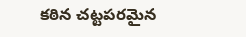కఠిన చట్టపరమైన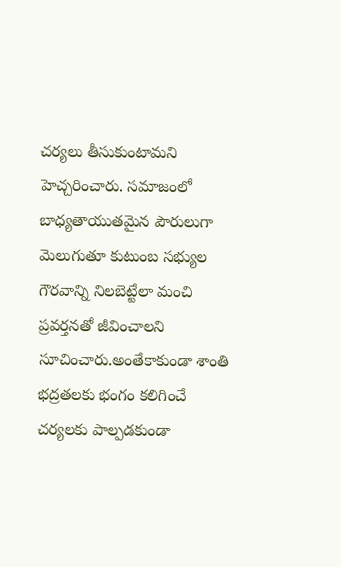చర్యలు తీసుకుంటామని హెచ్చరించారు. సమాజంలో బాధ్యతాయుతమైన పౌరులుగా మెలుగుతూ కుటుంబ సభ్యుల గౌరవాన్ని నిలబెట్టేలా మంచి ప్రవర్తనతో జీవించాలని సూచించారు.అంతేకాకుండా శాంతి భద్రతలకు భంగం కలిగించే చర్యలకు పాల్పడకుండా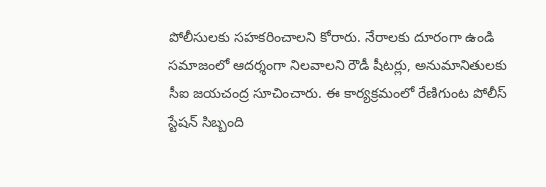పోలీసులకు సహకరించాలని కోరారు. నేరాలకు దూరంగా ఉండి సమాజంలో ఆదర్శంగా నిలవాలని రౌడీ షీటర్లు, అనుమానితులకు సీఐ జయచంద్ర సూచించారు. ఈ కార్యక్రమంలో రేణిగుంట పోలీస్ స్టేషన్ సిబ్బంది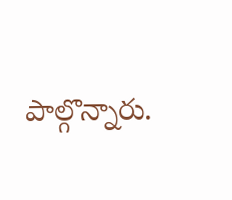పాల్గొన్నారు.